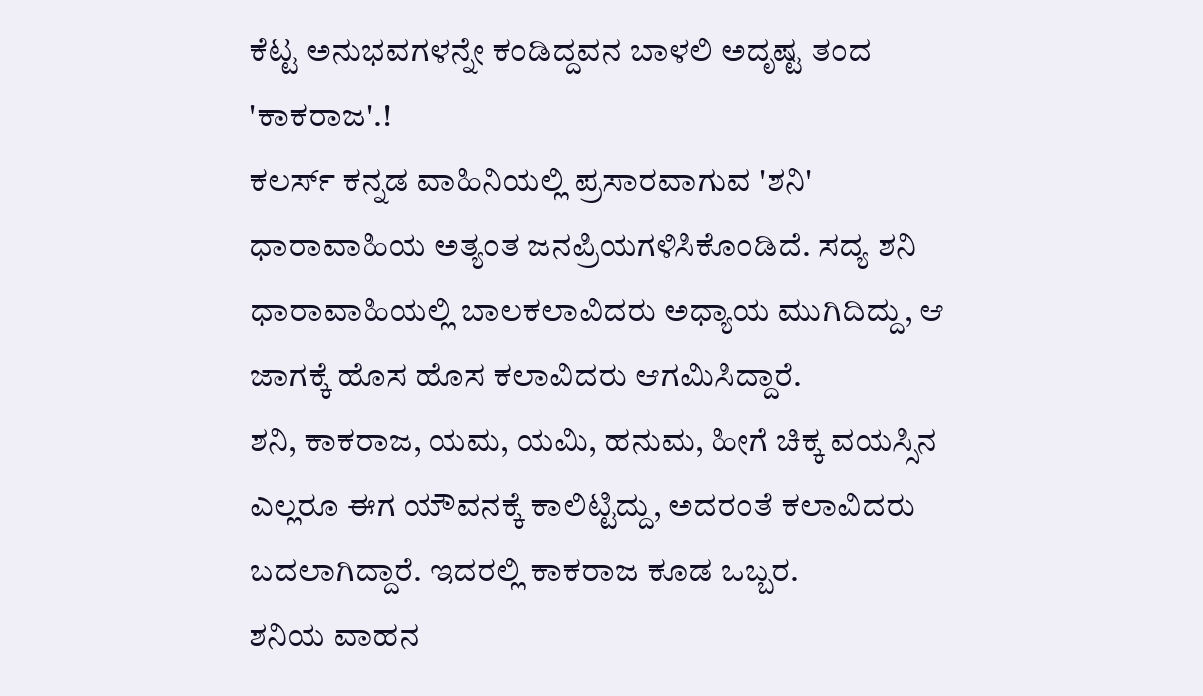ಕೆಟ್ಟ ಅನುಭವಗಳನ್ನೇ ಕಂಡಿದ್ದವನ ಬಾಳಲಿ ಅದೃಷ್ಟ ತಂದ 'ಕಾಕರಾಜ'.!
ಕಲರ್ಸ್ ಕನ್ನಡ ವಾಹಿನಿಯಲ್ಲಿ ಪ್ರಸಾರವಾಗುವ 'ಶನಿ' ಧಾರಾವಾಹಿಯ ಅತ್ಯಂತ ಜನಪ್ರಿಯಗಳಿಸಿಕೊಂಡಿದೆ. ಸದ್ಯ ಶನಿ ಧಾರಾವಾಹಿಯಲ್ಲಿ ಬಾಲಕಲಾವಿದರು ಅಧ್ಯಾಯ ಮುಗಿದಿದ್ದು, ಆ ಜಾಗಕ್ಕೆ ಹೊಸ ಹೊಸ ಕಲಾವಿದರು ಆಗಮಿಸಿದ್ದಾರೆ.
ಶನಿ, ಕಾಕರಾಜ, ಯಮ, ಯಮಿ, ಹನುಮ, ಹೀಗೆ ಚಿಕ್ಕ ವಯಸ್ಸಿನ ಎಲ್ಲರೂ ಈಗ ಯೌವನಕ್ಕೆ ಕಾಲಿಟ್ಟಿದ್ದು, ಅದರಂತೆ ಕಲಾವಿದರು ಬದಲಾಗಿದ್ದಾರೆ. ಇದರಲ್ಲಿ ಕಾಕರಾಜ ಕೂಡ ಒಬ್ಬರ.
ಶನಿಯ ವಾಹನ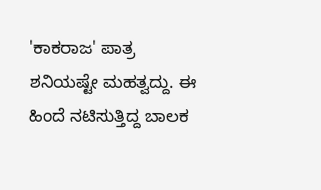'ಕಾಕರಾಜ' ಪಾತ್ರ ಶನಿಯಷ್ಟೇ ಮಹತ್ವದ್ದು. ಈ ಹಿಂದೆ ನಟಿಸುತ್ತಿದ್ದ ಬಾಲಕ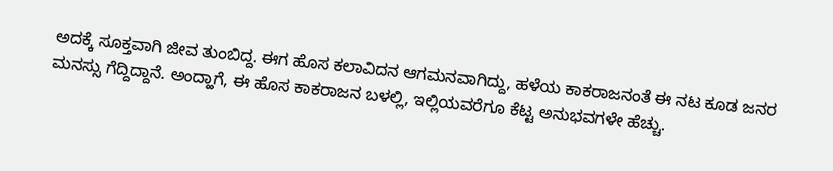ಅದಕ್ಕೆ ಸೂಕ್ತವಾಗಿ ಜೀವ ತುಂಬಿದ್ದ. ಈಗ ಹೊಸ ಕಲಾವಿದನ ಆಗಮನವಾಗಿದ್ದು, ಹಳೆಯ ಕಾಕರಾಜನಂತೆ ಈ ನಟ ಕೂಡ ಜನರ ಮನಸ್ಸು ಗೆದ್ದಿದ್ದಾನೆ. ಅಂದ್ಹಾಗೆ, ಈ ಹೊಸ ಕಾಕರಾಜನ ಬಳಲ್ಲಿ, ಇಲ್ಲಿಯವರೆಗೂ ಕೆಟ್ಟ ಅನುಭವಗಳೇ ಹೆಚ್ಚು.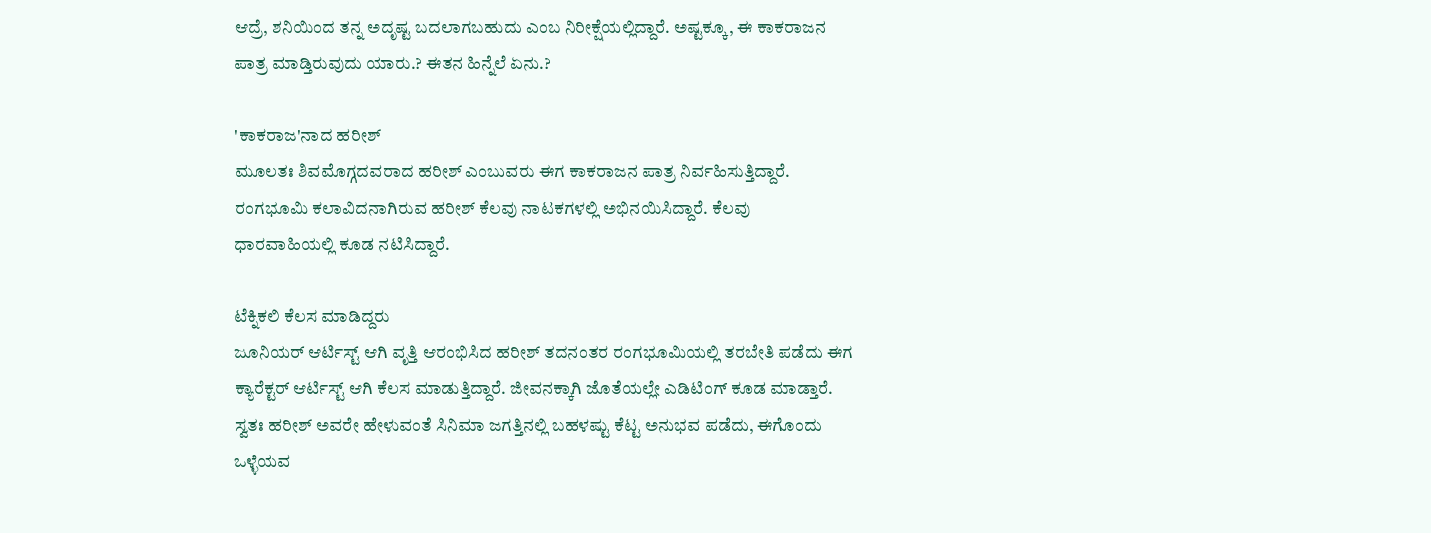ಆದ್ರೆ, ಶನಿಯಿಂದ ತನ್ನ ಅದೃಷ್ಟ ಬದಲಾಗಬಹುದು ಎಂಬ ನಿರೀಕ್ಷೆಯಲ್ಲಿದ್ದಾರೆ. ಅಷ್ಟಕ್ಕೂ, ಈ ಕಾಕರಾಜನ ಪಾತ್ರ ಮಾಡ್ತಿರುವುದು ಯಾರು.? ಈತನ ಹಿನ್ನೆಲೆ ಏನು.?

'ಕಾಕರಾಜ'ನಾದ ಹರೀಶ್
ಮೂಲತಃ ಶಿವಮೊಗ್ಗದವರಾದ ಹರೀಶ್ ಎಂಬುವರು ಈಗ ಕಾಕರಾಜನ ಪಾತ್ರ ನಿರ್ವಹಿಸುತ್ತಿದ್ದಾರೆ. ರಂಗಭೂಮಿ ಕಲಾವಿದನಾಗಿರುವ ಹರೀಶ್ ಕೆಲವು ನಾಟಕಗಳಲ್ಲಿ ಅಭಿನಯಿಸಿದ್ದಾರೆ. ಕೆಲವು ಧಾರವಾಹಿಯಲ್ಲಿ ಕೂಡ ನಟಿಸಿದ್ದಾರೆ.

ಟೆಕ್ನಿಕಲಿ ಕೆಲಸ ಮಾಡಿದ್ದರು
ಜೂನಿಯರ್ ಆರ್ಟಿಸ್ಟ್ ಆಗಿ ವೃತ್ತಿ ಆರಂಭಿಸಿದ ಹರೀಶ್ ತದನಂತರ ರಂಗಭೂಮಿಯಲ್ಲಿ ತರಬೇತಿ ಪಡೆದು ಈಗ ಕ್ಯಾರೆಕ್ಟರ್ ಆರ್ಟಿಸ್ಟ್ ಆಗಿ ಕೆಲಸ ಮಾಡುತ್ತಿದ್ದಾರೆ. ಜೀವನಕ್ಕಾಗಿ ಜೊತೆಯಲ್ಲೇ ಎಡಿಟಿಂಗ್ ಕೂಡ ಮಾಡ್ತಾರೆ. ಸ್ವತಃ ಹರೀಶ್ ಅವರೇ ಹೇಳುವಂತೆ ಸಿನಿಮಾ ಜಗತ್ತಿನಲ್ಲಿ ಬಹಳಷ್ಟು ಕೆಟ್ಟ ಅನುಭವ ಪಡೆದು, ಈಗೊಂದು ಒಳ್ಳೆಯವ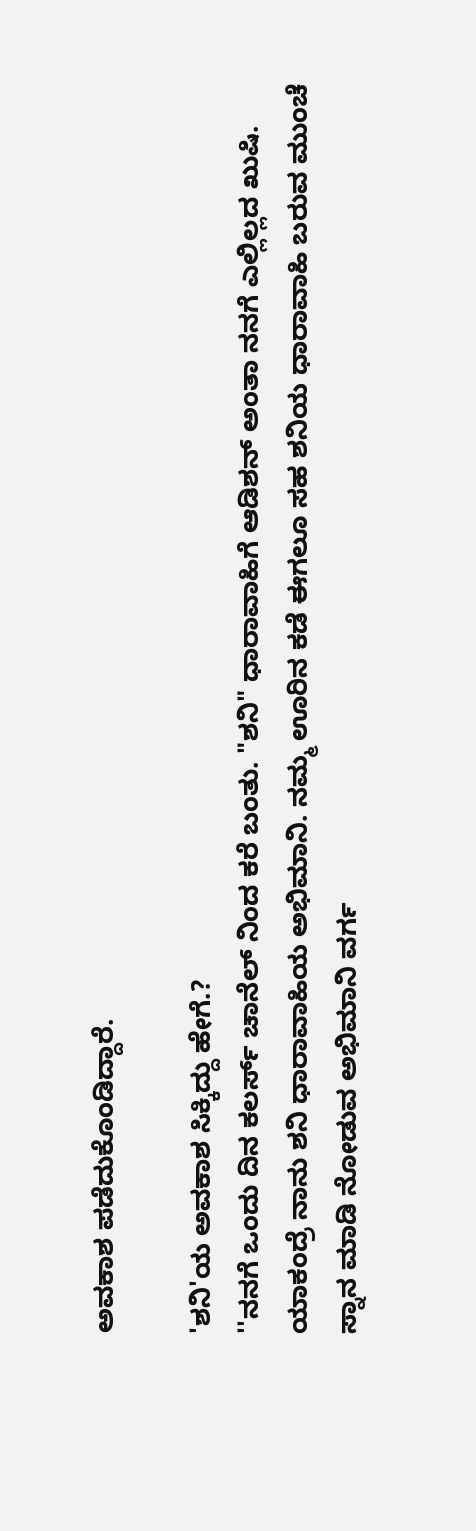ಅವಕಾಶ ಪಡೆದುಕೊಂಡಿದ್ದಾರೆ.

'ಶನಿ'ಯ ಅವಕಾಶ ಸಿಕ್ಕಿದ್ದು ಹೇಗೆ.?
''ನನಗೆ ಒಂದು ದಿನ ಕಲರ್ಸ್ ಚಾನೆಲ್ ನಿಂದ ಕರೆ ಬಂತು. "ಶನಿ" ಧಾರಾವಾಹಿಗೆ ಆಡಿಶನ್ ಅಂತಾ ನನಗೆ ಎಲ್ಲಿಲ್ಲದ ಖುಷಿ. ಯಾಕಂದ್ರೆ ನಾನು ಶನಿ ಧಾರಾವಾಹಿಯ ಅಭಿಮಾನಿ. ನಮ್ಮ ಊರಿನ ಕಡೆ ಈಗಲೂ ಸಹ ಶನಿಯ ಧಾರಾವಾಹಿ ಬರುವ ಮುಂಚೆ ಸ್ನಾನ ಮಾಡಿ ನೋಡುವ ಅಭಿಮಾನಿ ವರ್ಗ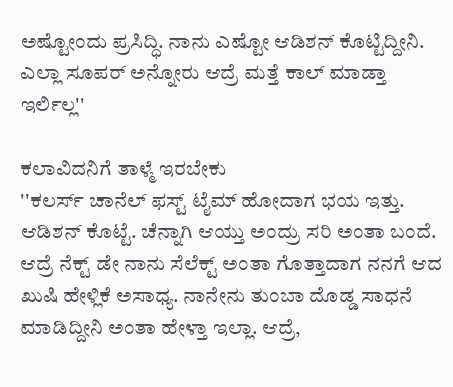ಅಷ್ಟೋಂದು ಪ್ರಸಿದ್ಧಿ. ನಾನು ಎಷ್ಟೋ ಆಡಿಶನ್ ಕೊಟ್ಟಿದ್ದೀನಿ. ಎಲ್ಲಾ ಸೂಪರ್ ಅನ್ನೋರು ಆದ್ರೆ ಮತ್ತೆ ಕಾಲ್ ಮಾಡ್ತಾ ಇರ್ಲಿಲ್ಲ''

ಕಲಾವಿದನಿಗೆ ತಾಳ್ಮೆ ಇರಬೇಕು
''ಕಲರ್ಸ್ ಚಾನೆಲ್ ಫಸ್ಟ್ ಟೈಮ್ ಹೋದಾಗ ಭಯ ಇತ್ತು. ಆಡಿಶನ್ ಕೊಟ್ಟೆ. ಚೆನ್ನಾಗಿ ಆಯ್ತು ಅಂದ್ರು ಸರಿ ಅಂತಾ ಬಂದೆ. ಆದ್ರೆ ನೆಕ್ಟ್ ಡೇ ನಾನು ಸೆಲೆಕ್ಟ್ ಅಂತಾ ಗೊತ್ತಾದಾಗ ನನಗೆ ಆದ ಖುಷಿ ಹೇಳ್ಲಿಕೆ ಅಸಾಧ್ಯ. ನಾನೇನು ತುಂಬಾ ದೊಡ್ಡ ಸಾಧನೆ ಮಾಡಿದ್ದೀನಿ ಅಂತಾ ಹೇಳ್ತಾ ಇಲ್ಲಾ. ಆದ್ರೆ,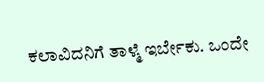ಕಲಾವಿದನಿಗೆ ತಾಳ್ಮೆ ಇರ್ಬೇಕು. ಒಂದೇ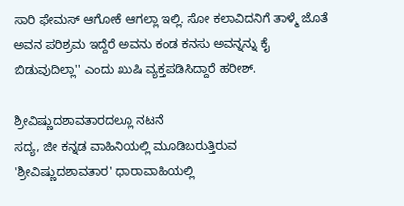ಸಾರಿ ಫೇಮಸ್ ಆಗೋಕೆ ಆಗಲ್ಲಾ ಇಲ್ಲಿ. ಸೋ ಕಲಾವಿದನಿಗೆ ತಾಳ್ಮೆ ಜೊತೆ ಅವನ ಪರಿಶ್ರಮ ಇದ್ದೆರೆ ಅವನು ಕಂಡ ಕನಸು ಅವನ್ನನ್ನು ಕೈ ಬಿಡುವುದಿಲ್ಲಾ'' ಎಂದು ಖುಷಿ ವ್ಯಕ್ತಪಡಿಸಿದ್ದಾರೆ ಹರೀಶ್.

ಶ್ರೀವಿಷ್ಣುದಶಾವತಾರದಲ್ಲೂ ನಟನೆ
ಸದ್ಯ, ಜೀ ಕನ್ನಡ ವಾಹಿನಿಯಲ್ಲಿ ಮೂಡಿಬರುತ್ತಿರುವ 'ಶ್ರೀವಿಷ್ಣುದಶಾವತಾರ' ಧಾರಾವಾಹಿಯಲ್ಲಿ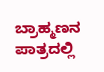ಬ್ರಾಹ್ಮಣನ ಪಾತ್ರದಲ್ಲಿ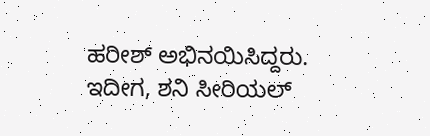ಹರೀಶ್ ಅಭಿನಯಿಸಿದ್ದರು. ಇದೀಗ, ಶನಿ ಸೀರಿಯಲ್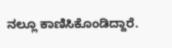ನಲ್ಲೂ ಕಾಣಿಸಿಕೊಂಡಿದ್ದಾರೆ.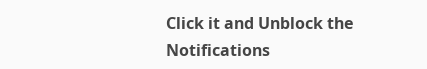Click it and Unblock the Notifications